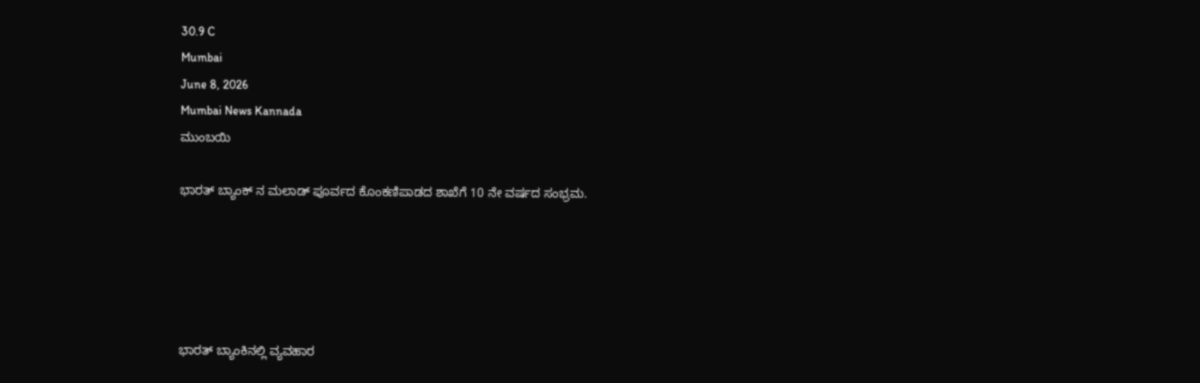30.9 C
Mumbai
June 8, 2026
Mumbai News Kannada
ಮುಂಬಯಿ

ಭಾರತ್ ಬ್ಯಾಂಕ್ ನ ಮಲಾಡ್ ಪೂರ್ವದ ಕೊಂಕಣಿಪಾಡದ ಶಾಖೆಗೆ 10 ನೇ ವರ್ಷದ ಸಂಭ್ರಮ.





ಭಾರತ್ ಬ್ಯಾಂಕಿನಲ್ಲಿ ವ್ಯವಹಾರ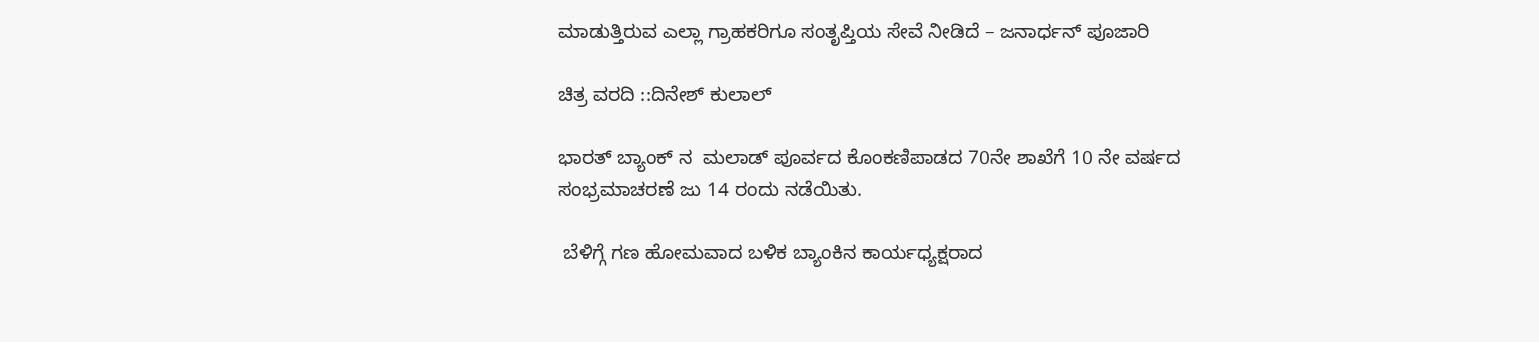ಮಾಡುತ್ತಿರುವ ಎಲ್ಲಾ ಗ್ರಾಹಕರಿಗೂ ಸಂತೃಪ್ತಿಯ ಸೇವೆ ನೀಡಿದೆ – ಜನಾರ್ಧನ್ ಪೂಜಾರಿ

ಚಿತ್ರ ವರದಿ ::ದಿನೇಶ್ ಕುಲಾಲ್

ಭಾರತ್ ಬ್ಯಾಂಕ್ ನ  ಮಲಾಡ್ ಪೂರ್ವದ ಕೊಂಕಣಿಪಾಡದ 70ನೇ ಶಾಖೆಗೆ 10 ನೇ ವರ್ಷದ ಸಂಭ್ರಮಾಚರಣೆ ಜು 14 ರಂದು ನಡೆಯಿತು.

 ಬೆಳಿಗ್ಗೆ ಗಣ ಹೋಮವಾದ ಬಳಿಕ ಬ್ಯಾಂಕಿನ ಕಾರ್ಯಧ್ಯಕ್ಷರಾದ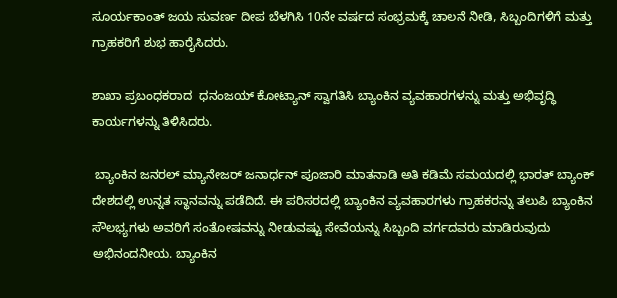ಸೂರ್ಯಕಾಂತ್ ಜಯ ಸುವರ್ಣ ದೀಪ ಬೆಳಗಿಸಿ 10ನೇ ವರ್ಷದ ಸಂಭ್ರಮಕ್ಕೆ ಚಾಲನೆ ನೀಡಿ, ಸಿಬ್ಬಂದಿಗಳಿಗೆ ಮತ್ತು ಗ್ರಾಹಕರಿಗೆ ಶುಭ ಹಾರೈಸಿದರು.

ಶಾಖಾ ಪ್ರಬಂಧಕರಾದ  ಧನಂಜಯ್ ಕೋಟ್ಯಾನ್ ಸ್ವಾಗತಿಸಿ ಬ್ಯಾಂಕಿನ ವ್ಯವಹಾರಗಳನ್ನು ಮತ್ತು ಅಭಿವೃದ್ಧಿ ಕಾರ್ಯಗಳನ್ನು ತಿಳಿಸಿದರು.

 ಬ್ಯಾಂಕಿನ ಜನರಲ್ ಮ್ಯಾನೇಜರ್ ಜನಾರ್ಧನ್ ಪೂಜಾರಿ ಮಾತನಾಡಿ ಅತಿ ಕಡಿಮೆ ಸಮಯದಲ್ಲಿ ಭಾರತ್ ಬ್ಯಾಂಕ್ ದೇಶದಲ್ಲಿ ಉನ್ನತ ಸ್ಥಾನವನ್ನು ಪಡೆದಿದೆ. ಈ ಪರಿಸರದಲ್ಲಿ ಬ್ಯಾಂಕಿನ ವ್ಯವಹಾರಗಳು ಗ್ರಾಹಕರನ್ನು ತಲುಪಿ ಬ್ಯಾಂಕಿನ ಸೌಲಭ್ಯಗಳು ಅವರಿಗೆ ಸಂತೋಷವನ್ನು ನೀಡುವಷ್ಟು ಸೇವೆಯನ್ನು ಸಿಬ್ಬಂದಿ ವರ್ಗದವರು ಮಾಡಿರುವುದು ಅಭಿನಂದನೀಯ. ಬ್ಯಾಂಕಿನ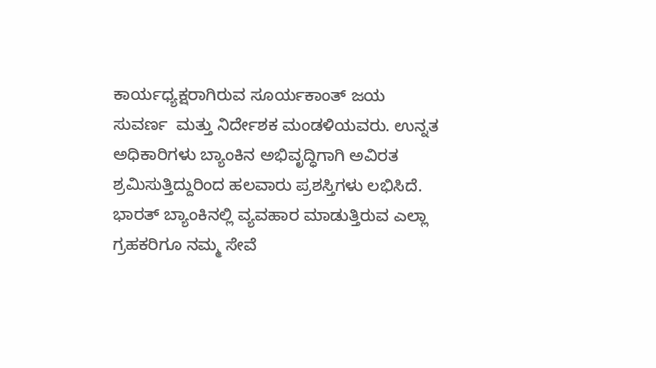ಕಾರ್ಯಧ್ಯಕ್ಷರಾಗಿರುವ ಸೂರ್ಯಕಾಂತ್ ಜಯ ಸುವರ್ಣ  ಮತ್ತು ನಿರ್ದೇಶಕ ಮಂಡಳಿಯವರು. ಉನ್ನತ ಅಧಿಕಾರಿಗಳು ಬ್ಯಾಂಕಿನ ಅಭಿವೃದ್ಧಿಗಾಗಿ ಅವಿರತ ಶ್ರಮಿಸುತ್ತಿದ್ದುರಿಂದ ಹಲವಾರು ಪ್ರಶಸ್ತಿಗಳು ಲಭಿಸಿದೆ. ಭಾರತ್ ಬ್ಯಾಂಕಿನಲ್ಲಿ ವ್ಯವಹಾರ ಮಾಡುತ್ತಿರುವ ಎಲ್ಲಾ ಗ್ರಹಕರಿಗೂ ನಮ್ಮ ಸೇವೆ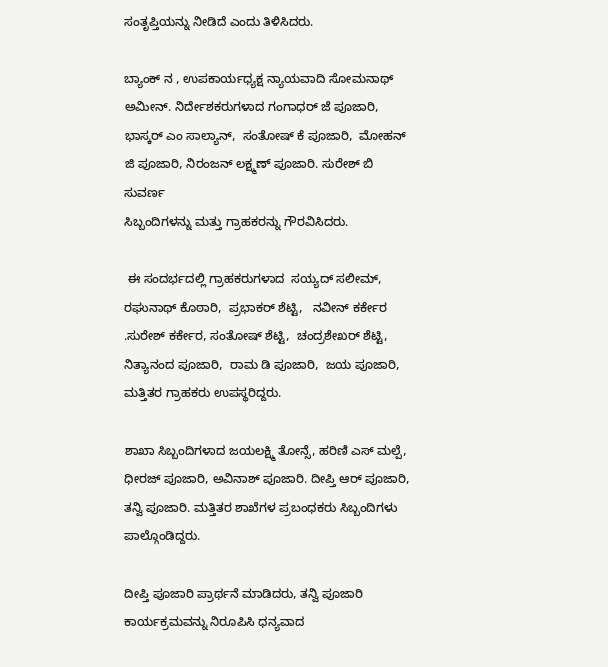ಸಂತೃಪ್ತಿಯನ್ನು ನೀಡಿದೆ ಎಂದು ತಿಳಿಸಿದರು.

ಬ್ಯಾಂಕ್ ನ , ಉಪಕಾರ್ಯಧ್ಯಕ್ಷ ನ್ಯಾಯವಾದಿ ಸೋಮನಾಥ್ ಅಮೀನ್. ನಿರ್ದೇಶಕರುಗಳಾದ ಗಂಗಾಧರ್ ಜೆ ಪೂಜಾರಿ, ಭಾಸ್ಕರ್ ಎಂ ಸಾಲ್ಯಾನ್,  ಸಂತೋಷ್ ಕೆ ಪೂಜಾರಿ,  ಮೋಹನ್ ಜಿ ಪೂಜಾರಿ, ನಿರಂಜನ್ ಲಕ್ಷ್ಮಣ್ ಪೂಜಾರಿ. ಸುರೇಶ್ ಬಿ ಸುವರ್ಣ
ಸಿಬ್ಬಂದಿಗಳನ್ನು ಮತ್ತು ಗ್ರಾಹಕರನ್ನು ಗೌರವಿಸಿದರು.

 ಈ ಸಂದರ್ಭದಲ್ಲಿ ಗ್ರಾಹಕರುಗಳಾದ  ಸಯ್ಯದ್ ಸಲೀಮ್, ರಘುನಾಥ್ ಕೊಠಾರಿ,  ಪ್ರಭಾಕರ್ ಶೆಟ್ಟಿ,   ನವೀನ್ ಕರ್ಕೇರ .ಸುರೇಶ್ ಕರ್ಕೇರ, ಸಂತೋಷ್ ಶೆಟ್ಟಿ,  ಚಂದ್ರಶೇಖರ್ ಶೆಟ್ಟಿ,  ನಿತ್ಯಾನಂದ ಪೂಜಾರಿ,  ರಾಮ ಡಿ ಪೂಜಾರಿ,  ಜಯ ಪೂಜಾರಿ, ಮತ್ತಿತರ ಗ್ರಾಹಕರು ಉಪಸ್ಥರಿದ್ದರು.

ಶಾಖಾ ಸಿಬ್ಬಂದಿಗಳಾದ ಜಯಲಕ್ಷ್ಮಿ ತೋನ್ಸೆ, ಹರಿಣಿ ಎಸ್ ಮಲ್ಪೆ, ಧೀರಜ್ ಪೂಜಾರಿ, ಅವಿನಾಶ್ ಪೂಜಾರಿ. ದೀಪ್ತಿ ಆರ್ ಪೂಜಾರಿ, ತನ್ವಿ ಪೂಜಾರಿ. ಮತ್ತಿತರ ಶಾಖೆಗಳ ಪ್ರಬಂಧಕರು ಸಿಬ್ಬಂದಿಗಳು ಪಾಲ್ಗೊಂಡಿದ್ದರು.

ದೀಪ್ತಿ ಪೂಜಾರಿ ಪ್ರಾರ್ಥನೆ ಮಾಡಿದರು, ತನ್ವಿ ಪೂಜಾರಿ ಕಾರ್ಯಕ್ರಮವನ್ನು ನಿರೂಪಿಸಿ ಧನ್ಯವಾದ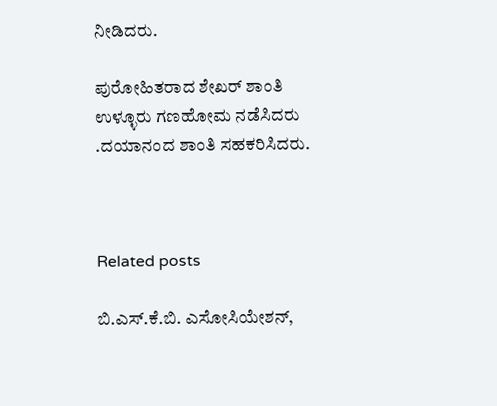ನೀಡಿದರು.

ಪುರೋಹಿತರಾದ ಶೇಖರ್ ಶಾಂತಿ ಉಳ್ಳೂರು ಗಣಹೋಮ ನಡೆಸಿದರು .ದಯಾನಂದ ಶಾಂತಿ ಸಹಕರಿಸಿದರು.



Related posts

ಬಿ.ಎಸ್.ಕೆ.ಬಿ. ಎಸೋಸಿಯೇಶನ್,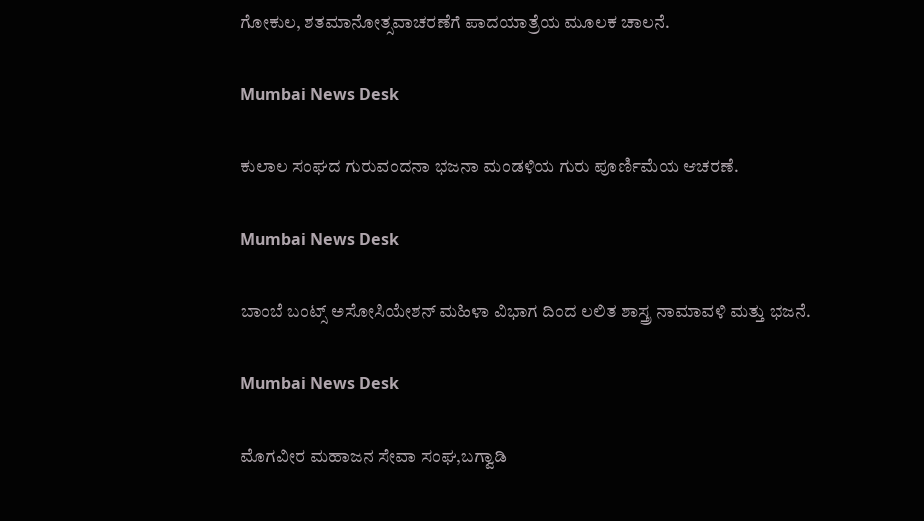ಗೋಕುಲ, ಶತಮಾನೋತ್ಸವಾಚರಣೆಗೆ ಪಾದಯಾತ್ರೆಯ ಮೂಲಕ ಚಾಲನೆ.

Mumbai News Desk

ಕುಲಾಲ ಸಂಘದ ಗುರುವಂದನಾ ಭಜನಾ ಮಂಡಳಿಯ ಗುರು ಪೂರ್ಣಿಮೆಯ ಆಚರಣೆ.

Mumbai News Desk

ಬಾಂಬೆ ಬಂಟ್ಸ್ ಅಸೋಸಿಯೇಶನ್ ಮಹಿಳಾ ವಿಭಾಗ ದಿಂದ ಲಲಿತ ಶಾಸ್ತ್ರ ನಾಮಾವಳಿ ಮತ್ತು ಭಜನೆ.

Mumbai News Desk

ಮೊಗವೀರ ಮಹಾಜನ ಸೇವಾ ಸಂಘ,ಬಗ್ವಾಡಿ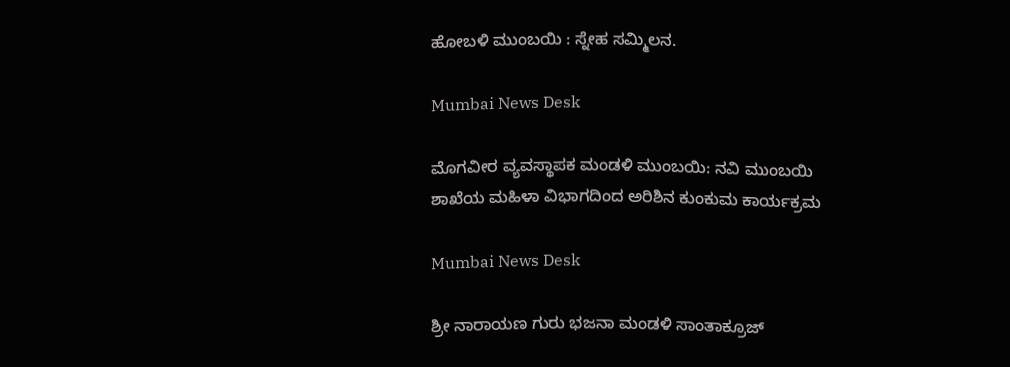ಹೋಬಳಿ ಮುಂಬಯಿ : ಸ್ನೇಹ ಸಮ್ಮಿಲನ.

Mumbai News Desk

ಮೊಗವೀರ ವ್ಯವಸ್ಥಾಪಕ ಮಂಡಳಿ ಮುಂಬಯಿ: ನವಿ ಮುಂಬಯಿ ಶಾಖೆಯ ಮಹಿಳಾ ವಿಭಾಗದಿಂದ ಅರಿಶಿನ ಕುಂಕುಮ ಕಾರ್ಯಕ್ರಮ

Mumbai News Desk

ಶ್ರೀ ನಾರಾಯಣ ಗುರು ಭಜನಾ ಮಂಡಳಿ ಸಾಂತಾಕ್ರೂಜ್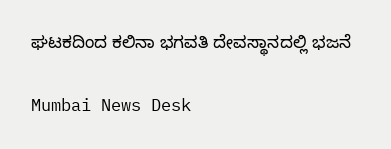ಘಟಕದಿಂದ ಕಲಿನಾ ಭಗವತಿ ದೇವಸ್ಥಾನದಲ್ಲಿ ಭಜನೆ

Mumbai News Desk